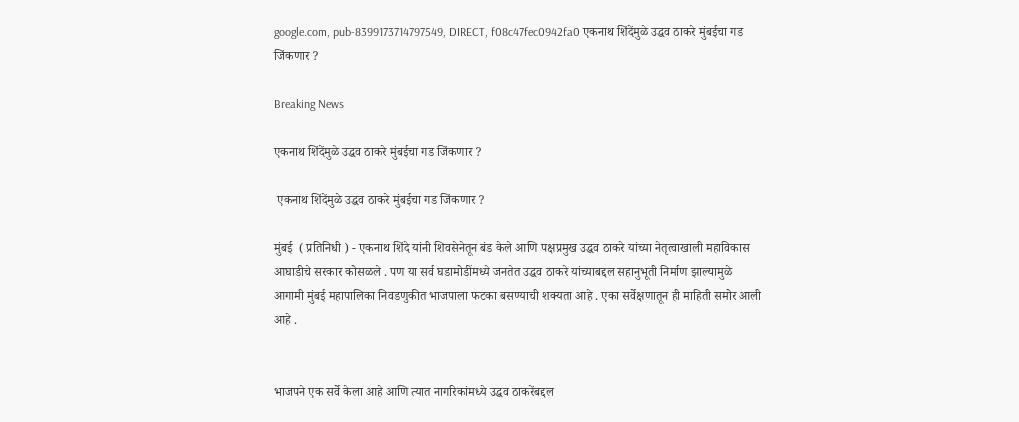google.com, pub-8399173714797549, DIRECT, f08c47fec0942fa0 एकनाथ शिंदेंमुळे उद्धव ठाकरे मुंबईचा गड जिंकणार ?

Breaking News

एकनाथ शिंदेंमुळे उद्धव ठाकरे मुंबईचा गड जिंकणार ?

 एकनाथ शिंदेंमुळे उद्धव ठाकरे मुंबईचा गड जिंकणार ?

मुंबई  ( प्रतिनिधी ) - एकनाथ शिंदे यांनी शिवसेनेतून बंड केले आणि पक्षप्रमुख उद्धव ठाकरे यांच्या नेतृत्वाखाली महाविकास आघाडीचे सरकार कोसळले . पण या सर्व घडामोडींमध्ये जनतेत उद्धव ठाकरे यांच्याबद्दल सहानुभूती निर्माण झाल्यामुळे आगामी मुंबई महापालिका निवडणुकीत भाजपाला फटका बसण्याची शक्यता आहे . एका सर्वेक्षणातून ही माहिती समोर आली आहे .


भाजपने एक सर्वे केला आहे आणि त्यात नागरिकांमध्ये उद्धव ठाकरेंबद्दल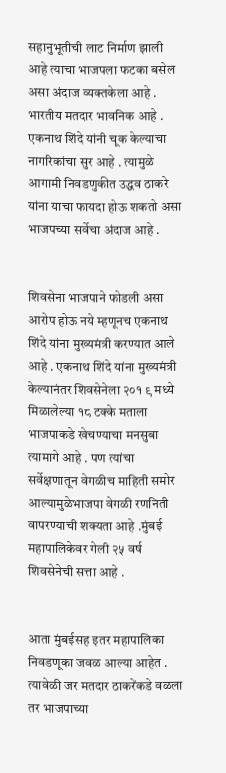सहानुभूतीची लाट निर्माण झाली आहे त्याचा भाजपला फटका बसेल असा अंदाज व्यक्तकेला आहे . भारतीय मतदार भावनिक आहे . एकनाथ शिंदे यांनी चूक केल्याचा नागरिकांचा सुर आहे . त्यामुळे आगामी निवडणुकीत उद्धव ठाकरे यांना याचा फायदा होऊ शकतो असा भाजपच्या सर्वेचा अंदाज आहे .


शिवसेना भाजपाने फोडली असा आरोप होऊ नये म्हणूनच एकनाथ शिंदे यांना मुख्यमंत्री करण्यात आले आहे . एकनाथ शिंदे यांना मुख्यमंत्री केल्यानंतर शिवसेनेला २०१ ९ मध्ये मिळालेल्या १८ टक्के मताला भाजपाकडे खेचण्याचा मनसुबा त्यामागे आहे . पण त्यांचा सर्वेक्षणातून वेगळीच माहिती समोर आल्यामुळेभाजपा वेगळी रणनिती वापरण्याची शक्यता आहे .मुंबई महापालिकेवर गेली २५ वर्ष शिवसेनेची सत्ता आहे .


आता मुंबईसह इतर महापालिका निवडणूका जवळ आल्या आहेत . त्यावेळी जर मतदार ठाकरेंकडे वळला तर भाजपाच्या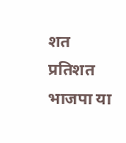शत प्रतिशत भाजपा या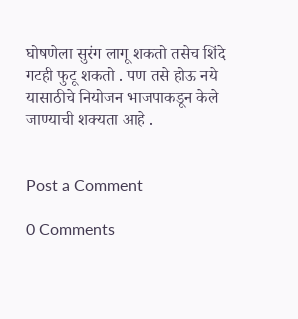घोषणेला सुरंग लागू शकतो तसेच शिंदे गटही फुटू शकतो . पण तसे होऊ नये यासाठीचे नियोजन भाजपाकडून केले जाण्याची शक्यता आहे .


Post a Comment

0 Comments